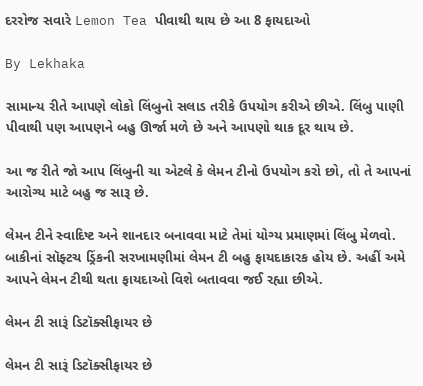દરરોજ સવારે Lemon Tea પીવાથી થાય છે આ 8 ફાયદાઓ

By Lekhaka

સામાન્ય રીતે આપણે લોકો લિંબુનો સલાડ તરીકે ઉપયોગ કરીએ છીએ. લિંબુ પાણી પીવાથી પણ આપણને બહુ ઊર્જા મળે છે અને આપણો થાક દૂર થાય છે.

આ જ રીતે જો આપ લિંબુની ચા એટલે કે લેમન ટીનો ઉપયોગ કરો છો, તો તે આપનાં આરોગ્ય માટે બહુ જ સારૂ છે.

લેમન ટીને સ્વાદિષ્ટ અને શાનદાર બનાવવા માટે તેમાં યોગ્ય પ્રમાણમાં લિંબુ મેળવો. બાકીનાં સૉફ્ટચ ડ્રિંકની સરખામણીમાં લેમન ટી બહુ ફાયદાકારક હોય છે. અહીં અમે આપને લેમન ટીથી થતા ફાયદાઓ વિશે બતાવવા જઈ રહ્યા છીએ.

લેમન ટી સારૂં ડિટૉક્સીફાયર છે

લેમન ટી સારૂં ડિટૉક્સીફાયર છે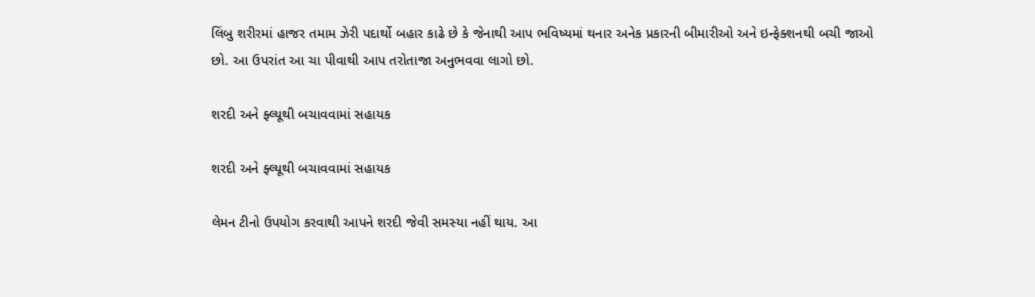લિંબુ શરીરમાં હાજર તમામ ઝેરી પદાર્થો બહાર કાઢે છે કે જેનાથી આપ ભવિષ્યમાં થનાર અનેક પ્રકારની બીમારીઓ અને ઇન્ફેક્શનથી બચી જાઓ છો. આ ઉપરાંત આ ચા પીવાથી આપ તરોતાજા અનુભવવા લાગો છો.

શરદી અને ફ્લ્યૂથી બચાવવામાં સહાયક

શરદી અને ફ્લ્યૂથી બચાવવામાં સહાયક

લેમન ટીનો ઉપયોગ કરવાથી આપને શરદી જેવી સમસ્યા નહીં થાય. આ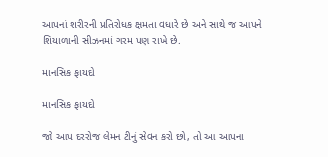આપનાં શરીરની પ્રતિરોધક ક્ષમતા વધારે છે અને સાથે જ આપને શિયાળાની સીઝનમાં ગરમ પણ રાખે છે.

માનસિક ફાયદો

માનસિક ફાયદો

જો આપ દરરોજ લેમન ટીનું સેવન કરો છો, તો આ આપના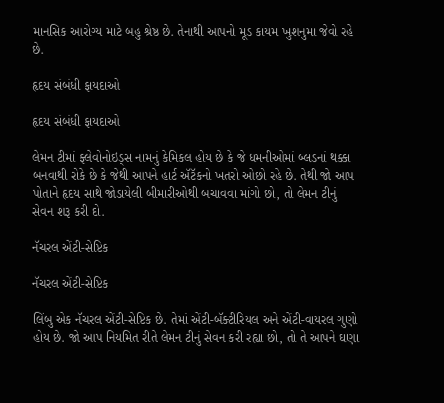માનસિક આરોગ્ય માટે બહુ શ્રેષ્ઠ છે. તેનાથી આપનો મૂડ કાયમ ખુશનુમા જેવો રહે છે.

હૃદય સંબંધી ફાયદાઓ

હૃદય સંબંધી ફાયદાઓ

લેમન ટીમાં ફ્લેવોનોઇડ્સ નામનું કેમિકલ હોય છે કે જે ધમનીઓમાં બ્લડનાં થક્કા બનવાથી રોકે છે કે જેથી આપને હાર્ટ ઍટૅકનો ખતરો ઓછો રહે છે. તેથી જો આપ પોતાને હૃદય સાથે જોડાયેલી બીમારીઓથી બચાવવા માંગો છો, તો લેમન ટીનું સેવન શરૂ કરી દો.

નૅચરલ એંટી-સેપ્ટિક

નૅચરલ એંટી-સેપ્ટિક

લિંબુ એક નૅચરલ એંટી-સેપ્ટિક છે. તેમાં એંટી-બૅક્ટીરિયલ અને એંટી-વાયરલ ગુણો હોય છે. જો આપ નિયમિત રીતે લેમન ટીનું સેવન કરી રહ્યા છો, તો તે આપને ઘણા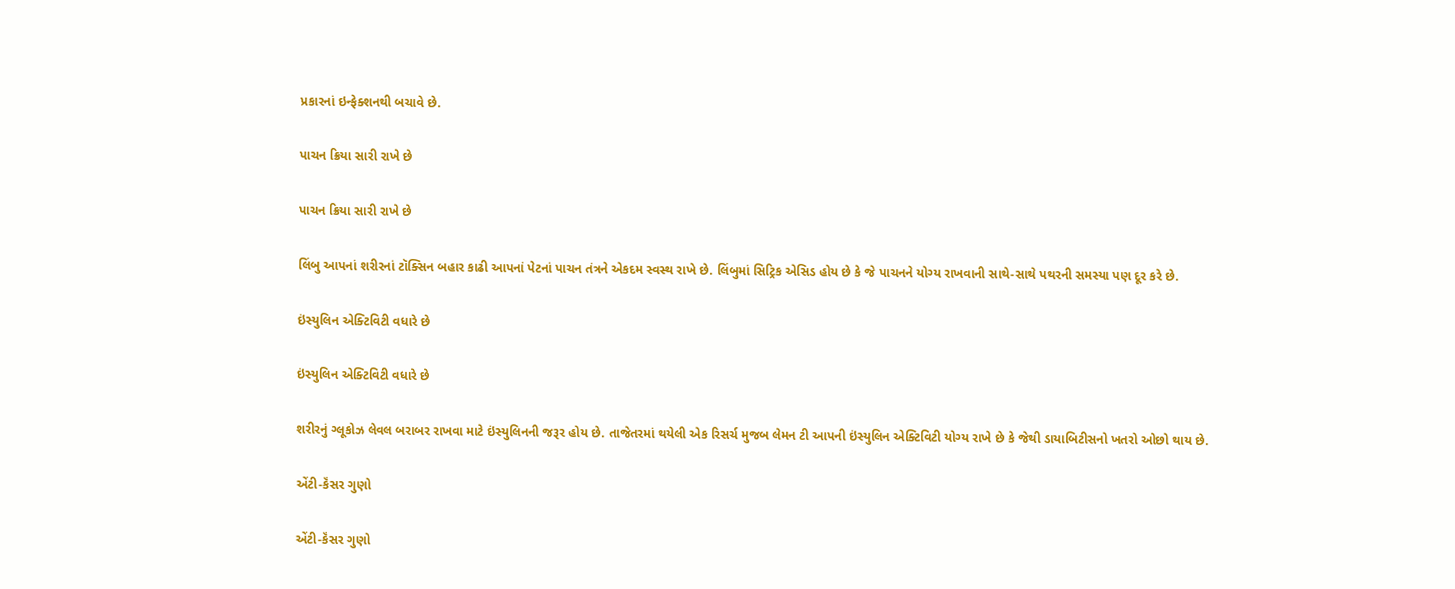પ્રકારનાં ઇન્ફેક્શનથી બચાવે છે.

પાચન ક્રિયા સારી રાખે છે

પાચન ક્રિયા સારી રાખે છે

લિંબુ આપનાં શરીરનાં ટૉક્સિન બહાર કાઢી આપનાં પેટનાં પાચન તંત્રને એકદમ સ્વસ્થ રાખે છે. લિંબુમાં સિટ્રિક એસિડ હોય છે કે જે પાચનને યોગ્ય રાખવાની સાથે-સાથે પથરની સમસ્યા પણ દૂર કરે છે.

ઇંસ્યુલિન એક્ટિવિટી વધારે છે

ઇંસ્યુલિન એક્ટિવિટી વધારે છે

શરીરનું ગ્લૂકોઝ લેવલ બરાબર રાખવા માટે ઇંસ્યુલિનની જરૂર હોય છે. તાજેતરમાં થયેલી એક રિસર્ચ મુજબ લેમન ટી આપની ઇંસ્યુલિન એક્ટિવિટી યોગ્ય રાખે છે કે જેથી ડાયાબિટીસનો ખતરો ઓછો થાય છે.

એંટી-કૅંસર ગુણો

એંટી-કૅંસર ગુણો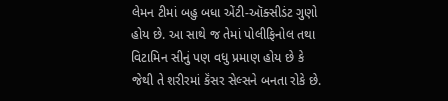લેમન ટીમાં બહુ બધા એંટી-ઑક્સીડંટ ગુણો હોય છે. આ સાથે જ તેમાં પોલીફિનોલ તથા વિટામિન સીનું પણ વધુ પ્રમાણ હોય છે કે જેથી તે શરીરમાં કૅંસર સેલ્સને બનતા રોકે છે.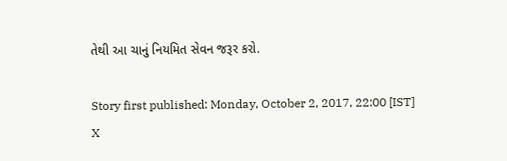તેથી આ ચાનું નિયમિત સેવન જરૂર કરો.

Story first published: Monday, October 2, 2017, 22:00 [IST]
X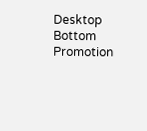Desktop Bottom Promotion